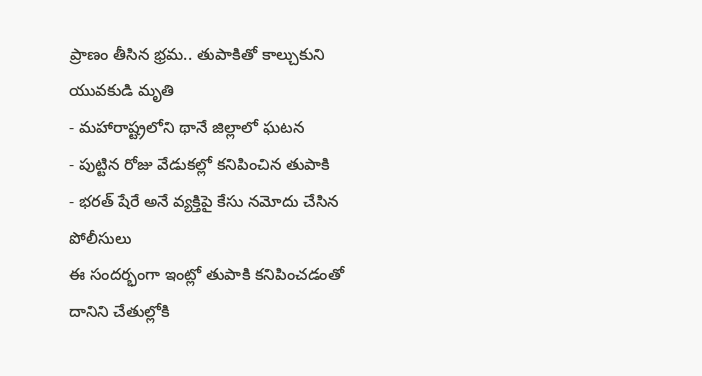ప్రాణం తీసిన భ్రమ.. తుపాకితో కాల్చుకుని యువకుడి మృతి
- మహారాష్ట్రలోని థానే జిల్లాలో ఘటన
- పుట్టిన రోజు వేడుకల్లో కనిపించిన తుపాకి
- భరత్ షేరే అనే వ్యక్తిపై కేసు నమోదు చేసిన పోలీసులు
ఈ సందర్భంగా ఇంట్లో తుపాకి కనిపించడంతో దానిని చేతుల్లోకి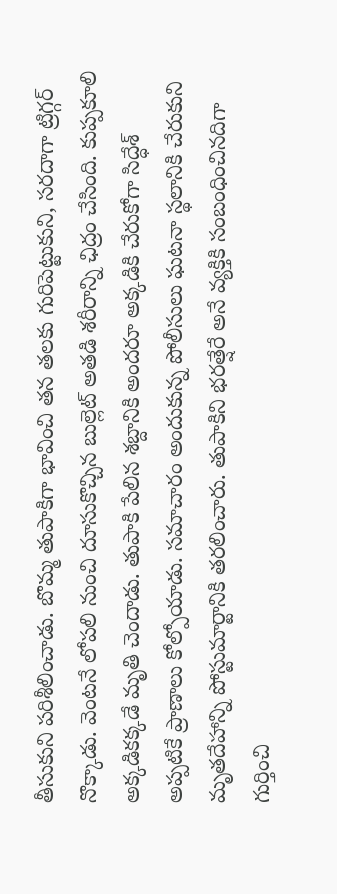తీసుకుని పరిశీలించాడు. బొమ్మ తుపాకిగా భావించి తన తలకు గురిపెట్టుకుని, సరదాగా ట్రిగ్గర్ నొక్కాడు. వెంటనే లోపలి నుంచి దూసుకొచ్చిన బుల్లెట్ అతడి శరీరాన్ని ఛిద్రం చేసింది. కుప్పకూలి అక్కడికక్కడే మృతి చెందాడు. తుపాకి పేలిన శబ్దానికి అందరూ అక్కడికి చేరుకోగా సిద్ధేశ్ అప్పటికే ప్రాణాలు కోల్పోయాడు. సమాచారం అందుకున్న పోలీసులు ఘటనా స్థలానికి చేరుకుని మృతదేహాన్ని పోస్టుమార్టానికి తరలించారు. తుపాకిని భరత్షేరే అనే వ్యక్తికి సంబంధించినదిగా గుర్తించి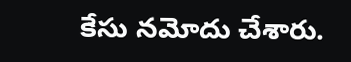కేసు నమోదు చేశారు.